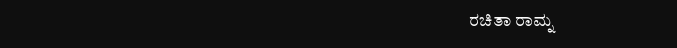ರಚಿತಾ ರಾಮ್ನ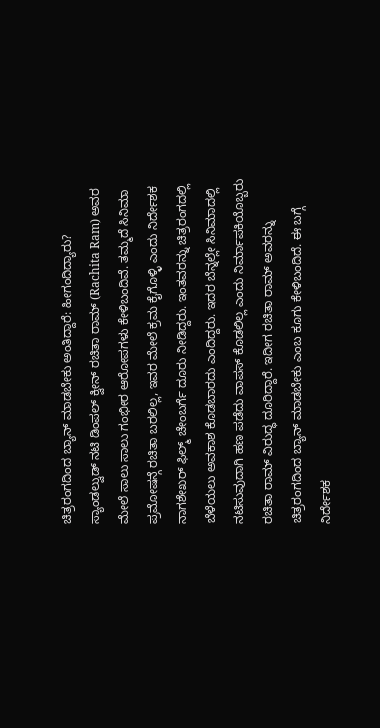ಚಿತ್ರರಂಗದಿಂದ ಬ್ಯಾನ್ ಮಾಡಬೇಕು ಅಂತಿದ್ದಾರೆ: ಹೀಗಂದಿದ್ಯಾರು?
ಸ್ಯಾಂಡಲ್ವುಡ್ ನಟಿ ಡಿಂಪಲ್ ಕ್ವೀನ್ ರಚಿತಾ ರಾಮ್ (Rachita Ram) ಅವರ ಮೇಲೆ ಸಾಲು ಸಾಲು ಗಂಭೀರ ಆರೋಪಗಳು ಕೇಳಿಬಂದಿವೆ. ತಮ್ಮದೆ ಸಿನಿಮಾ ಪ್ರಮೋಷನ್ಗೆ ರಚಿತಾ ಬರಲಿಲ್ಲ, ಇವರ ಮೇಲೆ ಕ್ರಮ ಕೈಗೊಳ್ಳಿ ಎಂದು ನಿರ್ದೇಶಕ ನಾಗಶೇಖರ್ ಫಿಲ್ಮ್ ಚೇಂಬರ್ಗೆ ದೂರು ನೀಡಿದ್ದರು. ಇಂತವರನ್ನು ಚಿತ್ರರಂಗದಲ್ಲಿ ಬೆಳೆಯಲು ಅವಕಾಶ ಕೊಡಬಾರದು ಎಂದಿದ್ದರು. ಇದರ ಬೆನ್ನಲ್ಲೇ ಸಿನಿಮಾದಲ್ಲಿ ನಟಿಸುವುದಾಗಿ ಹಣ ಪಡೆದು ವಾಪಸ್ ಕೊಡಲಿಲ್ಲ ಎಂದು ನಿರ್ಮಾಪಕಿಯೊಬ್ಬರು ರಚಿತಾ ರಾಮ್ ವಿರುದ್ಧ ದೂರಿದ್ದಾರೆ. ಇದೀಗ ರಚಿತಾ ರಾಮ್ ಅವರನ್ನು ಚಿತ್ರರಂಗದಿಂದ ಬ್ಯಾನ್ ಮಾಡಬೇಕು ಎಂಬ ಕೂಗು ಕೇಳಿಬಂದಿದೆ. ಈ ಬಗ್ಗೆ ನಿರ್ದೇಶಕ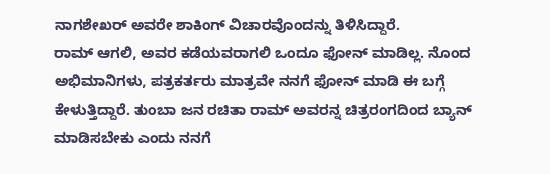ನಾಗಶೇಖರ್ ಅವರೇ ಶಾಕಿಂಗ್ ವಿಚಾರವೊಂದನ್ನು ತಿಳಿಸಿದ್ದಾರೆ.
ರಾಮ್ ಆಗಲಿ, ಅವರ ಕಡೆಯವರಾಗಲಿ ಒಂದೂ ಫೋನ್ ಮಾಡಿಲ್ಲ. ನೊಂದ ಅಭಿಮಾನಿಗಳು, ಪತ್ರಕರ್ತರು ಮಾತ್ರವೇ ನನಗೆ ಫೋನ್ ಮಾಡಿ ಈ ಬಗ್ಗೆ ಕೇಳುತ್ತಿದ್ದಾರೆ. ತುಂಬಾ ಜನ ರಚಿತಾ ರಾಮ್ ಅವರನ್ನ ಚಿತ್ರರಂಗದಿಂದ ಬ್ಯಾನ್ ಮಾಡಿಸಬೇಕು ಎಂದು ನನಗೆ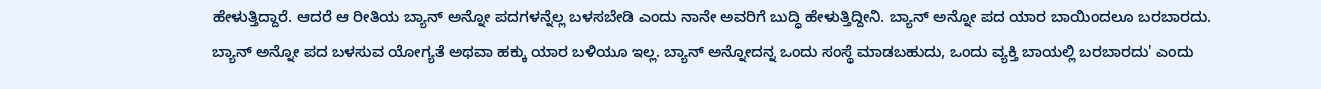ಹೇಳುತ್ತಿದ್ದಾರೆ. ಆದರೆ ಆ ರೀತಿಯ ಬ್ಯಾನ್ ಅನ್ನೋ ಪದಗಳನ್ನೆಲ್ಲ ಬಳಸಬೇಡಿ ಎಂದು ನಾನೇ ಅವರಿಗೆ ಬುದ್ಧಿ ಹೇಳುತ್ತಿದ್ದೀನಿ. ಬ್ಯಾನ್ ಅನ್ನೋ ಪದ ಯಾರ ಬಾಯಿಂದಲೂ ಬರಬಾರದು. ಬ್ಯಾನ್ ಅನ್ನೋ ಪದ ಬಳಸುವ ಯೋಗ್ಯತೆ ಅಥವಾ ಹಕ್ಕು ಯಾರ ಬಳಿಯೂ ಇಲ್ಲ. ಬ್ಯಾನ್ ಅನ್ನೋದನ್ನ ಒಂದು ಸಂಸ್ಥೆ ಮಾಡಬಹುದು, ಒಂದು ವ್ಯಕ್ತಿ ಬಾಯಲ್ಲಿ ಬರಬಾರದು' ಎಂದು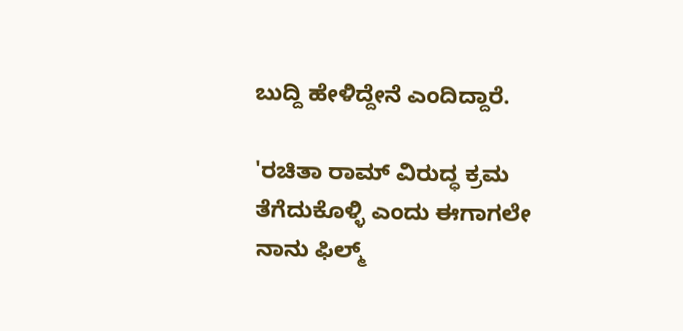ಬುದ್ದಿ ಹೇಳಿದ್ದೇನೆ ಎಂದಿದ್ದಾರೆ.

'ರಚಿತಾ ರಾಮ್ ವಿರುದ್ಧ ಕ್ರಮ ತೆಗೆದುಕೊಳ್ಳಿ ಎಂದು ಈಗಾಗಲೇ ನಾನು ಫಿಲ್ಮ್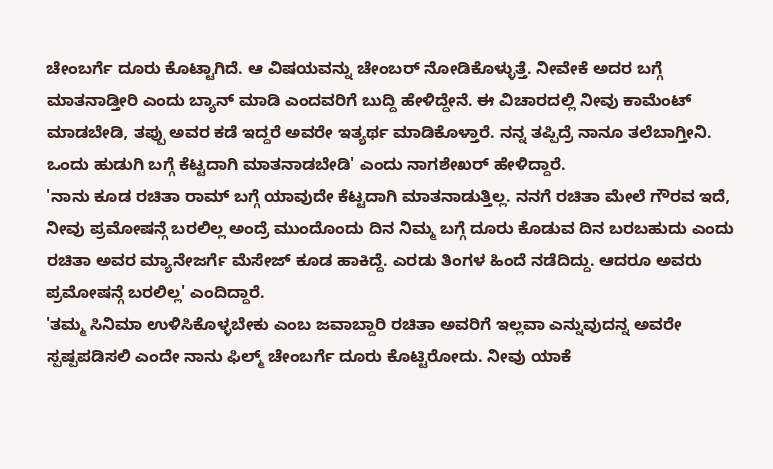ಚೇಂಬರ್ಗೆ ದೂರು ಕೊಟ್ಟಾಗಿದೆ. ಆ ವಿಷಯವನ್ನು ಚೇಂಬರ್ ನೋಡಿಕೊಳ್ಳುತ್ತೆ. ನೀವೇಕೆ ಅದರ ಬಗ್ಗೆ ಮಾತನಾಡ್ತೀರಿ ಎಂದು ಬ್ಯಾನ್ ಮಾಡಿ ಎಂದವರಿಗೆ ಬುದ್ದಿ ಹೇಳಿದ್ದೇನೆ. ಈ ವಿಚಾರದಲ್ಲಿ ನೀವು ಕಾಮೆಂಟ್ ಮಾಡಬೇಡಿ, ತಪ್ಪು ಅವರ ಕಡೆ ಇದ್ದರೆ ಅವರೇ ಇತ್ಯರ್ಥ ಮಾಡಿಕೊಳ್ತಾರೆ. ನನ್ನ ತಪ್ಪಿದ್ರೆ ನಾನೂ ತಲೆಬಾಗ್ತೀನಿ. ಒಂದು ಹುಡುಗಿ ಬಗ್ಗೆ ಕೆಟ್ಟದಾಗಿ ಮಾತನಾಡಬೇಡಿ' ಎಂದು ನಾಗಶೇಖರ್ ಹೇಳಿದ್ದಾರೆ.
'ನಾನು ಕೂಡ ರಚಿತಾ ರಾಮ್ ಬಗ್ಗೆ ಯಾವುದೇ ಕೆಟ್ಟದಾಗಿ ಮಾತನಾಡುತ್ತಿಲ್ಲ. ನನಗೆ ರಚಿತಾ ಮೇಲೆ ಗೌರವ ಇದೆ, ನೀವು ಪ್ರಮೋಷನ್ಗೆ ಬರಲಿಲ್ಲ ಅಂದ್ರೆ ಮುಂದೊಂದು ದಿನ ನಿಮ್ಮ ಬಗ್ಗೆ ದೂರು ಕೊಡುವ ದಿನ ಬರಬಹುದು ಎಂದು ರಚಿತಾ ಅವರ ಮ್ಯಾನೇಜರ್ಗೆ ಮೆಸೇಜ್ ಕೂಡ ಹಾಕಿದ್ದೆ. ಎರಡು ತಿಂಗಳ ಹಿಂದೆ ನಡೆದಿದ್ದು. ಆದರೂ ಅವರು ಪ್ರಮೋಷನ್ಗೆ ಬರಲಿಲ್ಲ' ಎಂದಿದ್ದಾರೆ.
'ತಮ್ಮ ಸಿನಿಮಾ ಉಳಿಸಿಕೊಳ್ಳಬೇಕು ಎಂಬ ಜವಾಬ್ದಾರಿ ರಚಿತಾ ಅವರಿಗೆ ಇಲ್ಲವಾ ಎನ್ನುವುದನ್ನ ಅವರೇ ಸ್ಪಷ್ಪಪಡಿಸಲಿ ಎಂದೇ ನಾನು ಫಿಲ್ಮ್ ಚೇಂಬರ್ಗೆ ದೂರು ಕೊಟ್ಟಿರೋದು. ನೀವು ಯಾಕೆ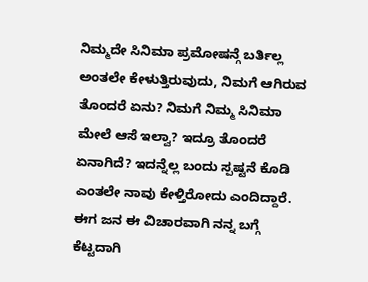ನಿಮ್ಮದೇ ಸಿನಿಮಾ ಪ್ರಮೋಷನ್ಗೆ ಬರ್ತಿಲ್ಲ ಅಂತಲೇ ಕೇಳುತ್ತಿರುವುದು, ನಿಮಗೆ ಆಗಿರುವ ತೊಂದರೆ ಏನು? ನಿಮಗೆ ನಿಮ್ಮ ಸಿನಿಮಾ ಮೇಲೆ ಆಸೆ ಇಲ್ವಾ? ಇದ್ರೂ ತೊಂದರೆ ಏನಾಗಿದೆ? ಇದನ್ನೆಲ್ಲ ಬಂದು ಸ್ಪಷ್ಟನೆ ಕೊಡಿ ಎಂತಲೇ ನಾವು ಕೇಳ್ತಿರೋದು ಎಂದಿದ್ದಾರೆ. ಈಗ ಜನ ಈ ವಿಚಾರವಾಗಿ ನನ್ನ ಬಗ್ಗೆ ಕೆಟ್ಟದಾಗಿ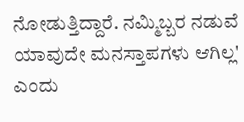ನೋಡುತ್ತಿದ್ದಾರೆ. ನಮ್ಮಿಬ್ಬರ ನಡುವೆ ಯಾವುದೇ ಮನಸ್ತಾಪಗಳು ಆಗಿಲ್ಲ' ಎಂದು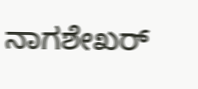ನಾಗಶೇಖರ್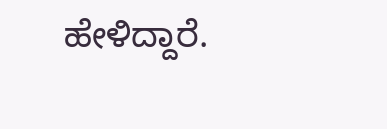ಹೇಳಿದ್ದಾರೆ.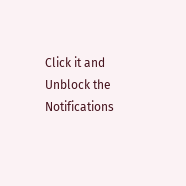Click it and Unblock the Notifications